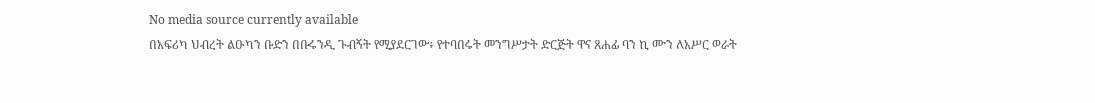No media source currently available
በአፍሪካ ህብረት ልዑካን ቡድን በቡሩንዲ ጉብኝት የሚያደርገው፥ የተባበሩት መንግሥታት ድርጅት ዋና ጸሐፊ ባን ኪ ሙን ለአሥር ወራት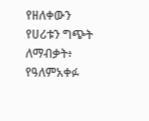የዘለቀውን የሀሪቱን ግጭት ለማብቃት፥ የዓለምአቀፉ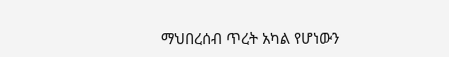ማህበረሰብ ጥረት አካል የሆነውን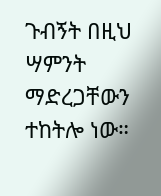ጉብኝት በዚህ ሣምንት ማድረጋቸውን ተከትሎ ነው።